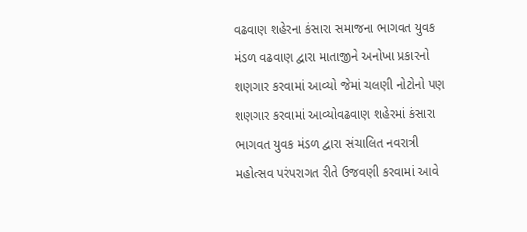વઢવાણ શહેરના કંસારા સમાજના ભાગવત યુવક મંડળ વઢવાણ દ્વારા માતાજીને અનોખા પ્રકારનો શણગાર કરવામાં આવ્યો જેમાં ચલણી નોટોનો પણ શણગાર કરવામાં આવ્યોવઢવાણ શહેરમાં કંસારા ભાગવત યુવક મંડળ દ્વારા સંચાલિત નવરાત્રી મહોત્સવ પરંપરાગત રીતે ઉજવણી કરવામાં આવે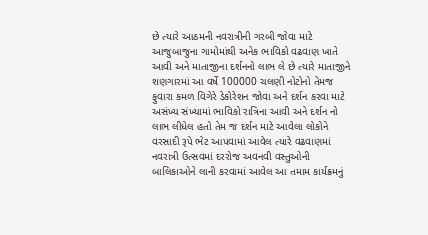છે ત્યારે આઠમની નવરાત્રીની ગરબી જોવા માટે આજુબાજુના ગામોમાંથી અનેક ભાવિકો વઢવાણ ખાતે આવી અને માતાજીના દર્શનનો લાભ લે છે ત્યારે માતાજીને શણગારમાં આ વર્ષે 100000 ચલણી નોટોનો તેમજ ફુવારા કમળ વિગેરે ડેકોરેશન જોવા અને દર્શન કરવા માટે અસંખ્ય સંખ્યામાં ભાવિકો રાત્રિના આવી અને દર્શન નો લાભ લીધેલ હતો તેમ જ દર્શન માટે આવેલા લોકોને વરસાદી રૂપે ભેટ આપવામાં આવેલ ત્યારે વઢવાણમાં નવરાત્રી ઉત્સવમાં દરરોજ અવનવી વસ્તુઓની બાલિકાઓને લાની કરવામાં આવેલ આ તમામ કાર્યક્રમનું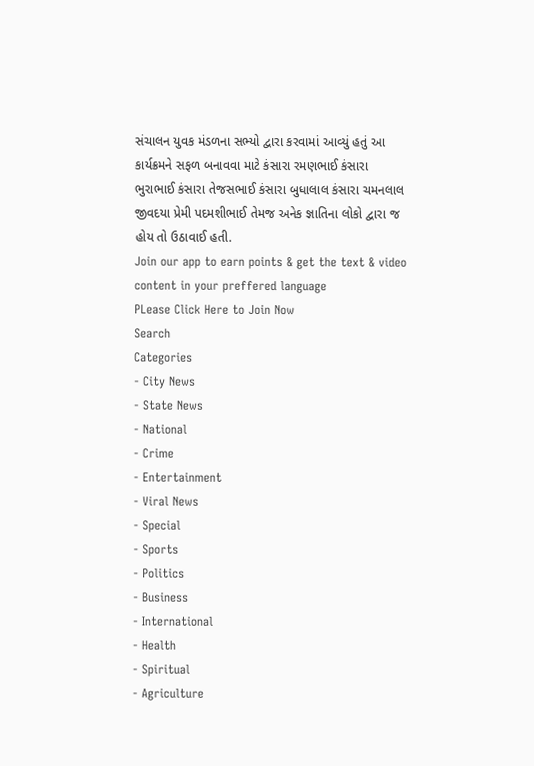સંચાલન યુવક મંડળના સભ્યો દ્વારા કરવામાં આવ્યું હતું આ કાર્યક્રમને સફળ બનાવવા માટે કંસારા રમણભાઈ કંસારા ભુરાભાઈ કંસારા તેજસભાઈ કંસારા બુધાલાલ કંસારા ચમનલાલ જીવદયા પ્રેમી પદમશીભાઈ તેમજ અનેક જ્ઞાતિના લોકો દ્વારા જ હોય તો ઉઠાવાઈ હતી.
Join our app to earn points & get the text & video content in your preffered language
PLease Click Here to Join Now
Search
Categories
- City News
- State News
- National
- Crime
- Entertainment
- Viral News
- Special
- Sports
- Politics
- Business
- International
- Health
- Spiritual
- Agriculture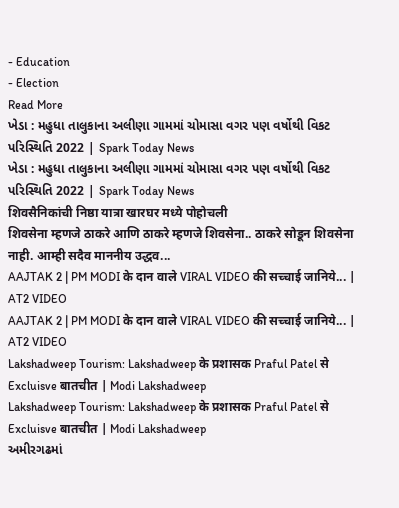- Education
- Election
Read More
ખેડા : મહુધા તાલુકાના અલીણા ગામમાં ચોમાસા વગર પણ વર્ષોથી વિકટ પરિસ્થિતિ 2022 | Spark Today News
ખેડા : મહુધા તાલુકાના અલીણા ગામમાં ચોમાસા વગર પણ વર્ષોથી વિકટ પરિસ્થિતિ 2022 | Spark Today News
शिवसैनिकांची निष्ठा यात्रा खारघर मध्ये पोहोचली
शिवसेना म्हणजे ठाकरे आणि ठाकरे म्हणजे शिवसेना.. ठाकरे सोडून शिवसेना नाही. आम्ही सदैव माननीय उद्धव...
AAJTAK 2 | PM MODI के दान वाले VIRAL VIDEO की सच्चाई जानिये... | AT2 VIDEO
AAJTAK 2 | PM MODI के दान वाले VIRAL VIDEO की सच्चाई जानिये... | AT2 VIDEO
Lakshadweep Tourism: Lakshadweep के प्रशासक Praful Patel से Excluisve बातचीत | Modi Lakshadweep
Lakshadweep Tourism: Lakshadweep के प्रशासक Praful Patel से Excluisve बातचीत | Modi Lakshadweep
અમીરગઢમાં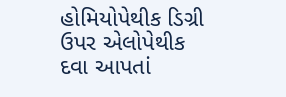હોમિયોપેથીક ડિગ્રી ઉપર એલોપેથીક દવા આપતાં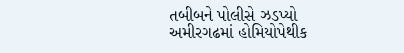તબીબને પોલીસે ઝડપ્યો
અમીરગઢમાં હોમિયોપેથીક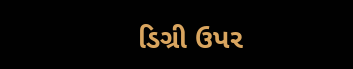ડિગ્રી ઉપર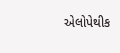એલોપેથીક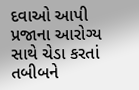દવાઓ આપી પ્રજાના આરોગ્ય સાથે ચેડા કરતાં તબીબને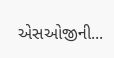એસઓજીની...